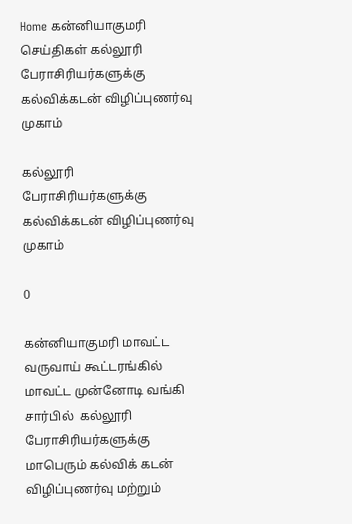Home கன்னியாகுமரி செய்திகள் கல்லூரி பேராசிரியர்களுக்கு கல்விக்கடன் விழிப்புணர்வு முகாம்

கல்லூரி பேராசிரியர்களுக்கு கல்விக்கடன் விழிப்புணர்வு முகாம்

0

கன்னியாகுமரி மாவட்ட வருவாய் கூட்டரங்கில் மாவட்ட முன்னோடி வங்கி சார்பில்  கல்லூரி பேராசிரியர்களுக்கு மாபெரும் கல்விக் கடன் விழிப்புணர்வு மற்றும்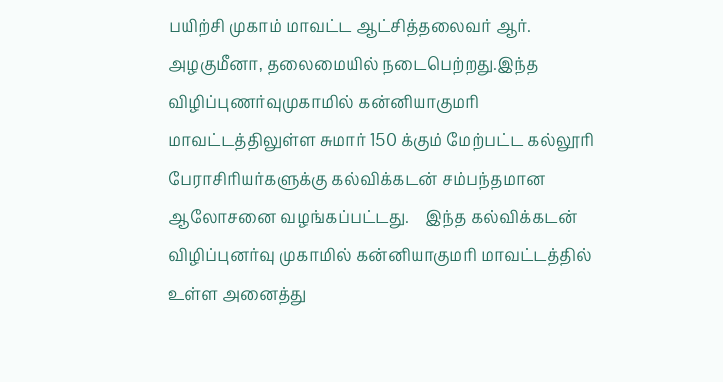பயிற்சி முகாம் மாவட்ட ஆட்சித்தலைவர் ஆர். அழகுமீனா, தலைமையில் நடைபெற்றது.இந்த விழிப்புணர்வுமுகாமில் கன்னியாகுமரி மாவட்டத்திலுள்ள சுமார் 150 க்கும் மேற்பட்ட கல்லூரி பேராசிரியர்களுக்கு கல்விக்கடன் சம்பந்தமான ஆலோசனை வழங்கப்பட்டது.    இந்த கல்விக்கடன் விழிப்புனர்வு முகாமில் கன்னியாகுமரி மாவட்டத்தில் உள்ள அனைத்து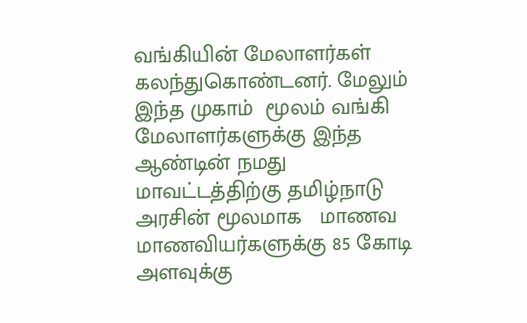வங்கியின் மேலாளர்கள் கலந்துகொண்டனர். மேலும்  இந்த முகாம்  மூலம் வங்கி மேலாளர்களுக்கு இந்த ஆண்டின் நமது மாவட்டத்திற்கு தமிழ்நாடு அரசின் மூலமாக   மாணவ மாணவியர்களுக்கு 85 கோடி அளவுக்கு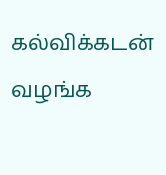கல்விக்கடன் வழங்க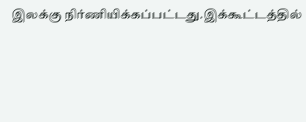இலக்கு நிர்ணியிக்கப்பட்டது.இக்கூட்டத்தில்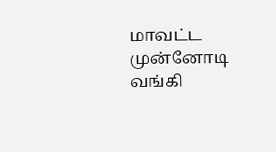மாவட்ட முன்னோடி வங்கி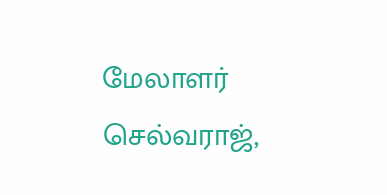மேலாளர் செல்வராஜ்,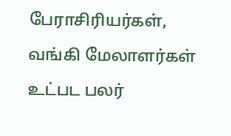பேராசிரியர்கள், வங்கி மேலாளர்கள் உட்பட பலர்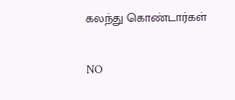கலந்து கொண்டார்கள்

NO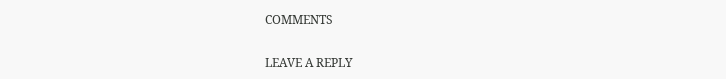COMMENTS

LEAVE A REPLY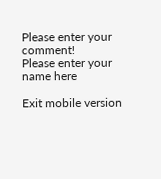Please enter your comment!
Please enter your name here

Exit mobile version